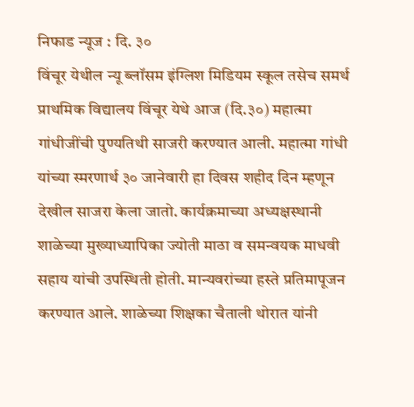निफाड न्यूज : दि. ३०
विंचूर येथील न्यू ब्लॉसम इंग्लिश मिडियम स्कूल तसेच समर्थ प्राथमिक विद्यालय विंचूर येथे आज (दि.३०) महात्मा गांधीजींची पुण्यतिथी साजरी करण्यात आली. महात्मा गांधी यांच्या स्मरणार्थ ३० जानेवारी हा दिवस शहीद दिन म्हणून देखील साजरा केला जातो. कार्यक्रमाच्या अध्यक्षस्थानी शाळेच्या मुख्याध्यापिका ज्योती माठा व समन्वयक माधवी सहाय यांची उपस्थिती होती. मान्यवरांच्या हस्ते प्रतिमापूजन करण्यात आले. शाळेच्या शिक्षका चैताली थोरात यांनी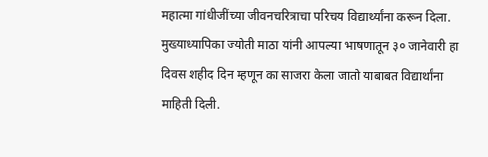महात्मा गांधीजींच्या जीवनचरित्राचा परिचय विद्यार्थ्यांना करून दिला. मुख्याध्यापिका ज्योती माठा यांनी आपल्या भाषणातून ३० जानेवारी हा दिवस शहीद दिन म्हणून का साजरा केला जातो याबाबत विद्यार्थांना माहिती दिली.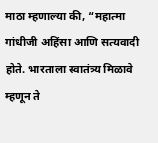माठा म्हणाल्या की, “महात्मा गांधीजी अहिंसा आणि सत्यवादी होते. भारताला स्वातंत्र्य मिळावे म्हणून ते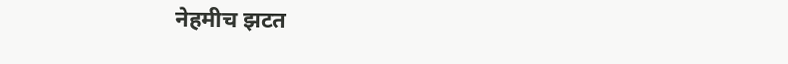नेहमीच झटत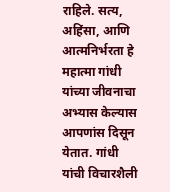राहिले. सत्य, अहिंसा, आणि आत्मनिर्भरता हे महात्मा गांधी यांच्या जीवनाचा अभ्यास केल्यास आपणांस दिसून येतात. गांधी यांची विचारशैली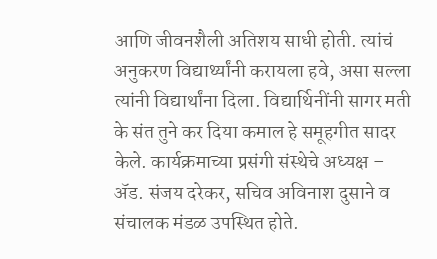आणि जीवनशैली अतिशय साधी होती. त्यांचं अनुकरण विद्यार्थ्यांनी करायला हवे, असा सल्ला त्यांनी विद्यार्थांना दिला. विद्यार्थिनींनी सागर मती के संत तुने कर दिया कमाल हे समूहगीत सादर केले. कार्यक्रमाच्या प्रसंगी संस्थेचे अध्यक्ष – ॲड. संजय दरेकर, सचिव अविनाश दुसाने व संचालक मंडळ उपस्थित होते.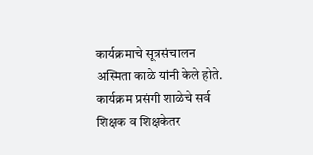कार्यक्रमाचे सूत्रसंचालन अस्मिता काळे यांनी केले होते. कार्यक्रम प्रसंगी शाळेचे सर्व शिक्षक व शिक्षकेतर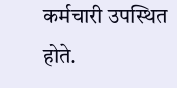कर्मचारी उपस्थित होते.